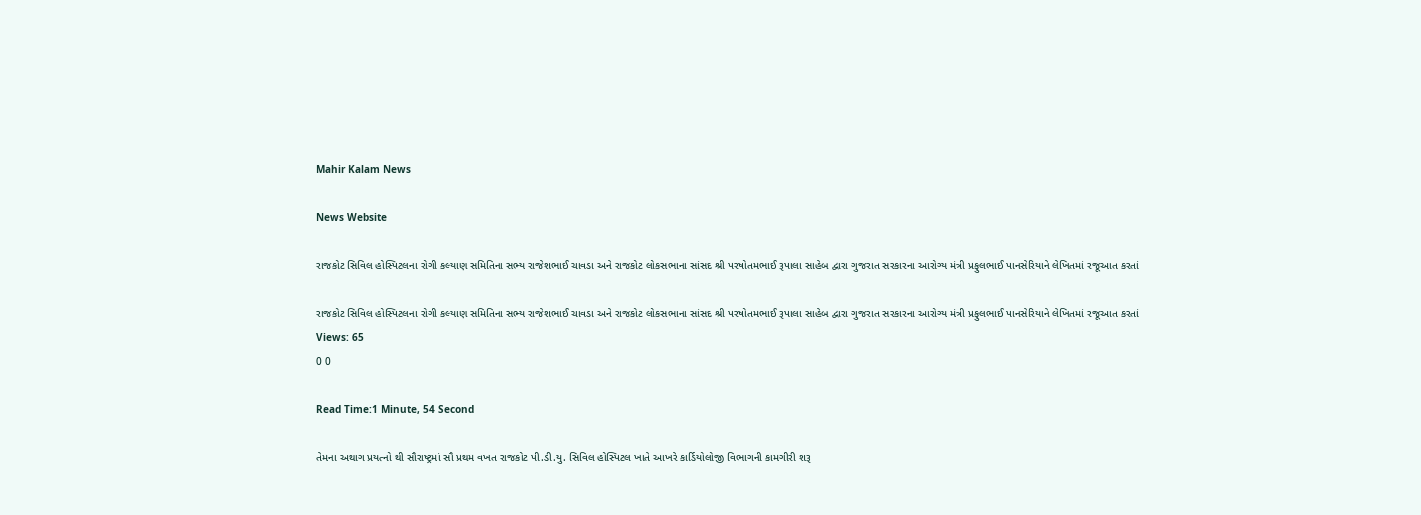Mahir Kalam News

News Website

રાજકોટ સિવિલ હોસ્પિટલના રોગી કલ્યાણ સમિતિના સભ્ય રાજેશભાઈ ચાવડા અને રાજકોટ લોકસભાના સાંસદ શ્રી પરષોતમભાઈ રૂપાલા સાહેબ દ્વારા ગુજરાત સરકારના આરોગ્ય મંત્રી પ્રફુલભાઈ પાનસેરિયાને લેખિતમાં રજૂઆત કરતાં

રાજકોટ સિવિલ હોસ્પિટલના રોગી કલ્યાણ સમિતિના સભ્ય રાજેશભાઈ ચાવડા અને રાજકોટ લોકસભાના સાંસદ શ્રી પરષોતમભાઈ રૂપાલા સાહેબ દ્વારા ગુજરાત સરકારના આરોગ્ય મંત્રી પ્રફુલભાઈ પાનસેરિયાને લેખિતમાં રજૂઆત કરતાં
Views: 65
0 0

Read Time:1 Minute, 54 Second

તેમના અથાગ પ્રયત્નો થી સૌરાષ્ટ્રમાં સૌ પ્રથમ વખત રાજકોટ પી.ડી.યુ. સિવિલ હોસ્પિટલ ખાતે આખરે કાર્ડિયોલોજી વિભાગની કામગીરી શરૂ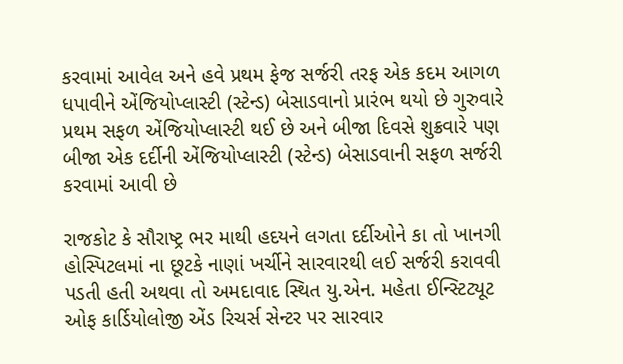કરવામાં આવેલ અને હવે પ્રથમ ફેજ સર્જરી તરફ એક કદમ આગળ ધપાવીને એંજિયોપ્લાસ્ટી (સ્ટેન્ડ) બેસાડવાનો પ્રારંભ થયો છે ગુરુવારે પ્રથમ સફળ એંજિયોપ્લાસ્ટી થઈ છે અને બીજા દિવસે શુક્રવારે પણ બીજા એક દર્દીની એંજિયોપ્લાસ્ટી (સ્ટેન્ડ) બેસાડવાની સફળ સર્જરી કરવામાં આવી છે

રાજકોટ કે સૌરાષ્ટ્ર ભર માથી હદયને લગતા દર્દીઓને કા તો ખાનગી હોસ્પિટલમાં ના છૂટકે નાણાં ખર્ચીને સારવારથી લઈ સર્જરી કરાવવી પડતી હતી અથવા તો અમદાવાદ સ્થિત યુ.એન. મહેતા ઈન્સ્ટિટ્યૂટ ઓફ કાર્ડિયોલોજી એંડ રિચર્સ સેન્ટર પર સારવાર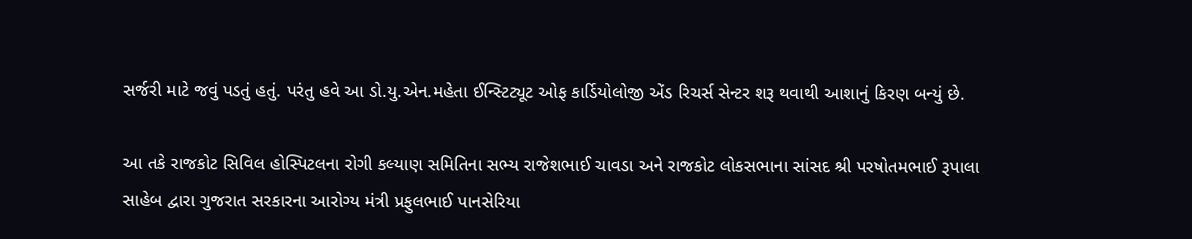સર્જરી માટે જવું પડતું હતું. પરંતુ હવે આ ડો.યુ.એન.મહેતા ઈન્સ્ટિટ્યૂટ ઓફ કાર્ડિયોલોજી એંડ રિચર્સ સેન્ટર શરૂ થવાથી આશાનું કિરણ બન્યું છે.

આ તકે રાજકોટ સિવિલ હોસ્પિટલના રોગી કલ્યાણ સમિતિના સભ્ય રાજેશભાઈ ચાવડા અને રાજકોટ લોકસભાના સાંસદ શ્રી પરષોતમભાઈ રૂપાલા સાહેબ દ્વારા ગુજરાત સરકારના આરોગ્ય મંત્રી પ્રફુલભાઈ પાનસેરિયા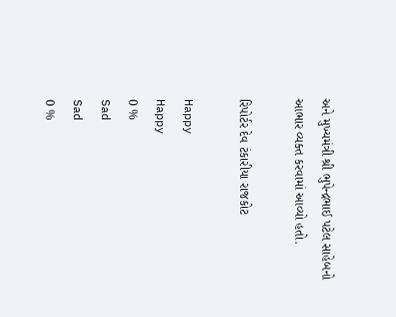અને મુખ્યમંત્રી શ્રી ભુપેન્દ્રભાઈ પટેલ સાહેબનો આભાર વ્યક્ત કરવામાં આવ્યો હતો.

રિપોર્ટર દેવ ટંકારીયા રાજકોટ

Happy
Happy
0 %
Sad
Sad
0 %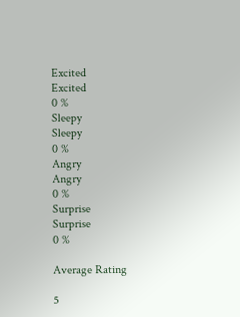Excited
Excited
0 %
Sleepy
Sleepy
0 %
Angry
Angry
0 %
Surprise
Surprise
0 %

Average Rating

5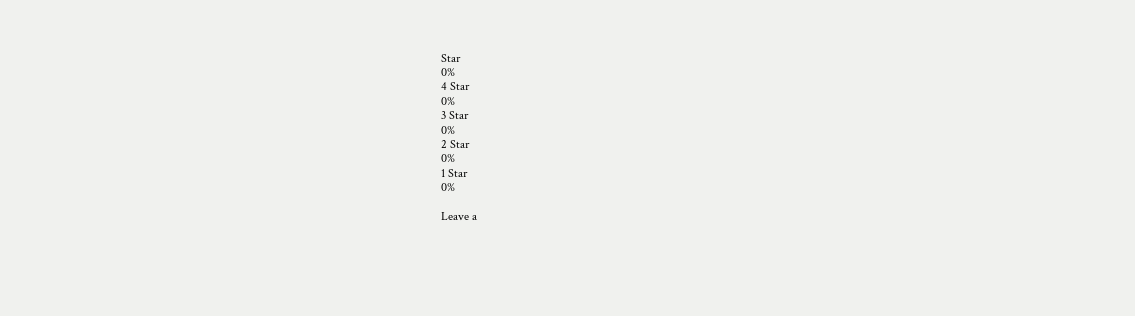Star
0%
4 Star
0%
3 Star
0%
2 Star
0%
1 Star
0%

Leave a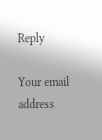Reply

Your email address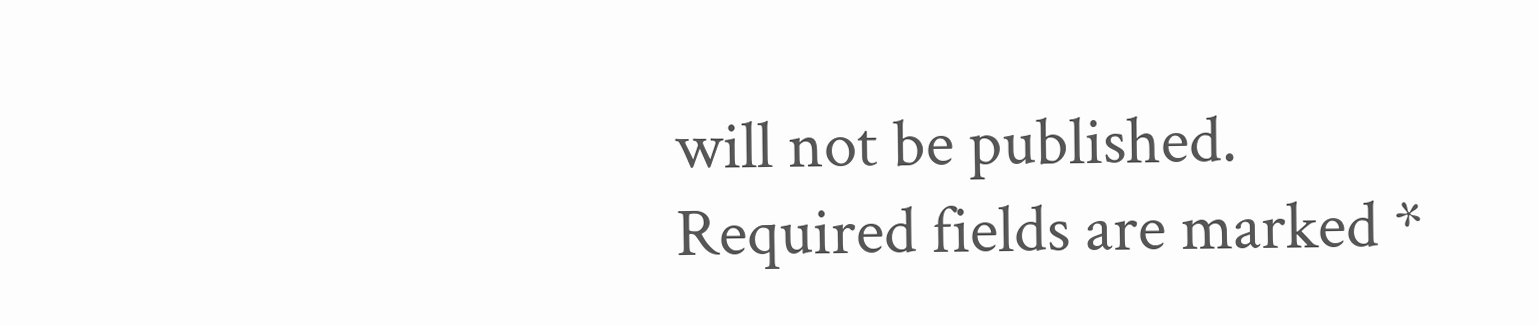will not be published. Required fields are marked *